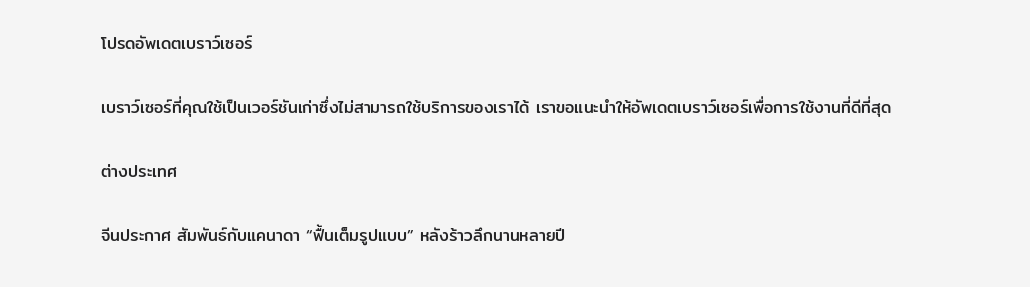โปรดอัพเดตเบราว์เซอร์

เบราว์เซอร์ที่คุณใช้เป็นเวอร์ชันเก่าซึ่งไม่สามารถใช้บริการของเราได้ เราขอแนะนำให้อัพเดตเบราว์เซอร์เพื่อการใช้งานที่ดีที่สุด

ต่างประเทศ

จีนประกาศ สัมพันธ์กับแคนาดา “ฟื้นเต็มรูปแบบ” หลังร้าวลึกนานหลายปี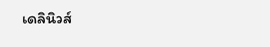เดลินิวส์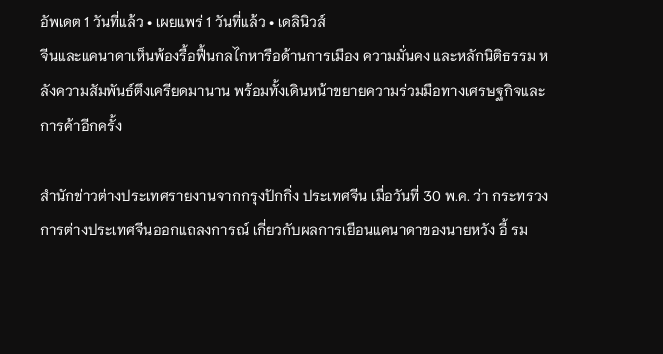อัพเดต 1 วันที่แล้ว • เผยแพร่ 1 วันที่แล้ว • เดลินิวส์
จีนและแคนาดาเห็นพ้องรื้อฟื้นกลไกหารือด้านการเมือง ความมั่นคง และหลักนิติธรรม หลังความสัมพันธ์ตึงเครียดมานาน พร้อมทั้งเดินหน้าขยายความร่วมมือทางเศรษฐกิจและการค้าอีกครั้ง

สำนักข่าวต่างประเทศรายงานจากกรุงปักกิ่ง ประเทศจีน เมื่อวันที่ 30 พ.ค. ว่า กระทรวงการต่างประเทศจีนออกแถลงการณ์ เกี่ยวกับผลการเยือนแคนาดาของนายหวัง อี้ รม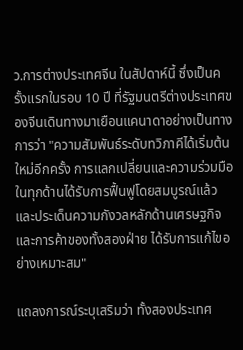ว.การต่างประเทศจีน ในสัปดาห์นี้ ซึ่งเป็นครั้งแรกในรอบ 10 ปี ที่รัฐมนตรีต่างประเทศของจีนเดินทางมาเยือนแคนาดาอย่างเป็นทางการว่า "ความสัมพันธ์ระดับทวิภาคีได้เริ่มต้นใหม่อีกครั้ง การแลกเปลี่ยนและความร่วมมือในทุกด้านได้รับการฟื้นฟูโดยสมบูรณ์แล้ว และประเด็นความกังวลหลักด้านเศรษฐกิจและการค้าของทั้งสองฝ่าย ได้รับการแก้ไขอย่างเหมาะสม"

แถลงการณ์ระบุเสริมว่า ทั้งสองประเทศ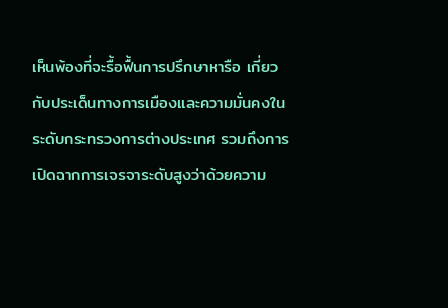เห็นพ้องที่จะรื้อฟื้นการปรึกษาหารือ เกี่ยวกับประเด็นทางการเมืองและความมั่นคงในระดับกระทรวงการต่างประเทศ รวมถึงการเปิดฉากการเจรจาระดับสูงว่าด้วยความ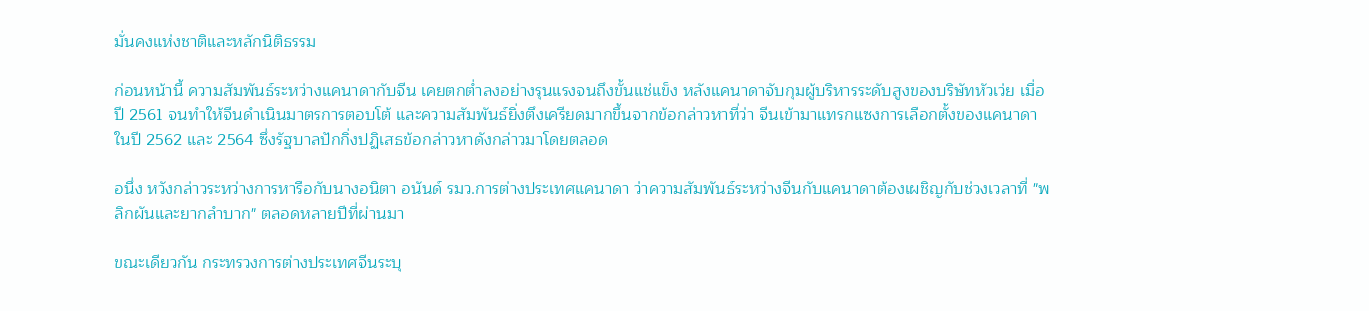มั่นคงแห่งชาติและหลักนิติธรรม

ก่อนหน้านี้ ความสัมพันธ์ระหว่างแคนาดากับจีน เคยตกต่ำลงอย่างรุนแรงจนถึงขั้นแช่แข็ง หลังแคนาดาจับกุมผู้บริหารระดับสูงของบริษัทหัวเว่ย เมื่อปี 2561 จนทำให้จีนดำเนินมาตรการตอบโต้ และความสัมพันธ์ยิ่งตึงเครียดมากขึ้นจากข้อกล่าวหาที่ว่า จีนเข้ามาแทรกแซงการเลือกตั้งของแคนาดาในปี 2562 และ 2564 ซึ่งรัฐบาลปักกิ่งปฏิเสธข้อกล่าวหาดังกล่าวมาโดยตลอด

อนึ่ง หวังกล่าวระหว่างการหารือกับนางอนิตา อนันด์ รมว.การต่างประเทศแคนาดา ว่าความสัมพันธ์ระหว่างจีนกับแคนาดาต้องเผชิญกับช่วงเวลาที่ "พลิกผันและยากลำบาก" ตลอดหลายปีที่ผ่านมา

ขณะเดียวกัน กระทรวงการต่างประเทศจีนระบุ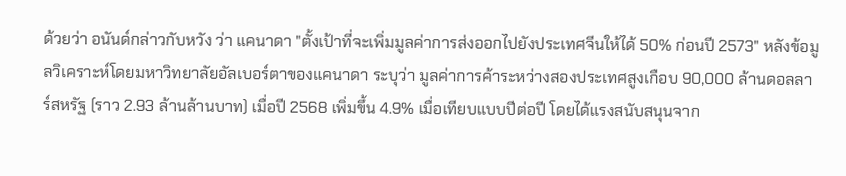ด้วยว่า อนันด์กล่าวกับหวัง ว่า แคนาดา "ตั้งเป้าที่จะเพิ่มมูลค่าการส่งออกไปยังประเทศจีนให้ได้ 50% ก่อนปี 2573" หลังข้อมูลวิเคราะห์โดยมหาวิทยาลัยอัลเบอร์ตาของแคนาดา ระบุว่า มูลค่าการค้าระหว่างสองประเทศสูงเกือบ 90,000 ล้านดอลลาร์สหรัฐ (ราว 2.93 ล้านล้านบาท) เมื่อปี 2568 เพิ่มขึ้น 4.9% เมื่อเทียบแบบปีต่อปี โดยได้แรงสนับสนุนจาก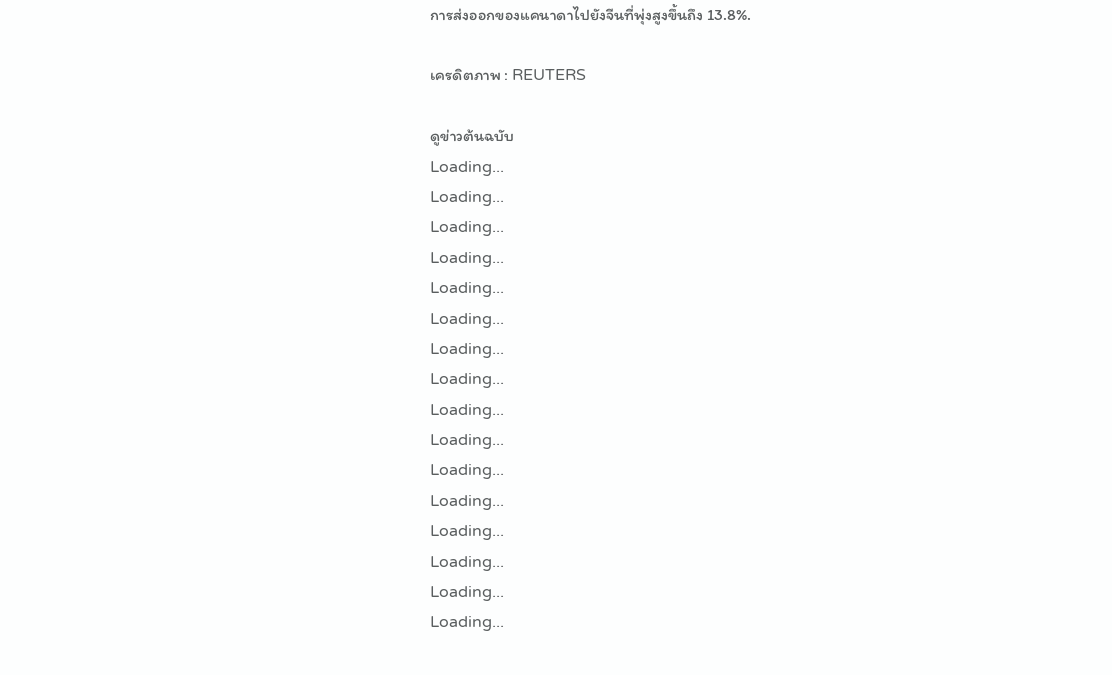การส่งออกของแคนาดาไปยังจีนที่พุ่งสูงขึ้นถึง 13.8%.

เครดิตภาพ : REUTERS

ดูข่าวต้นฉบับ
Loading...
Loading...
Loading...
Loading...
Loading...
Loading...
Loading...
Loading...
Loading...
Loading...
Loading...
Loading...
Loading...
Loading...
Loading...
Loading...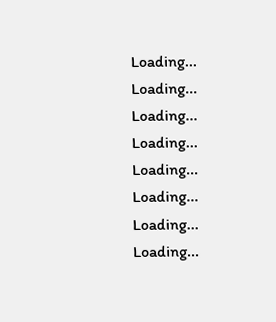Loading...
Loading...
Loading...
Loading...
Loading...
Loading...
Loading...
Loading...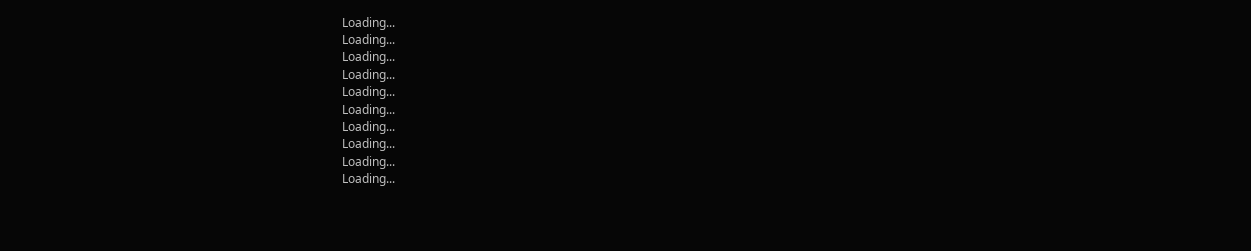Loading...
Loading...
Loading...
Loading...
Loading...
Loading...
Loading...
Loading...
Loading...
Loading...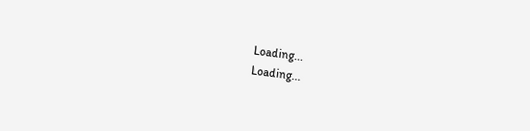Loading...
Loading...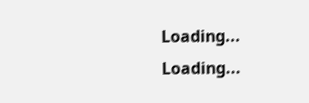Loading...
Loading...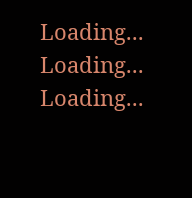Loading...
Loading...
Loading...